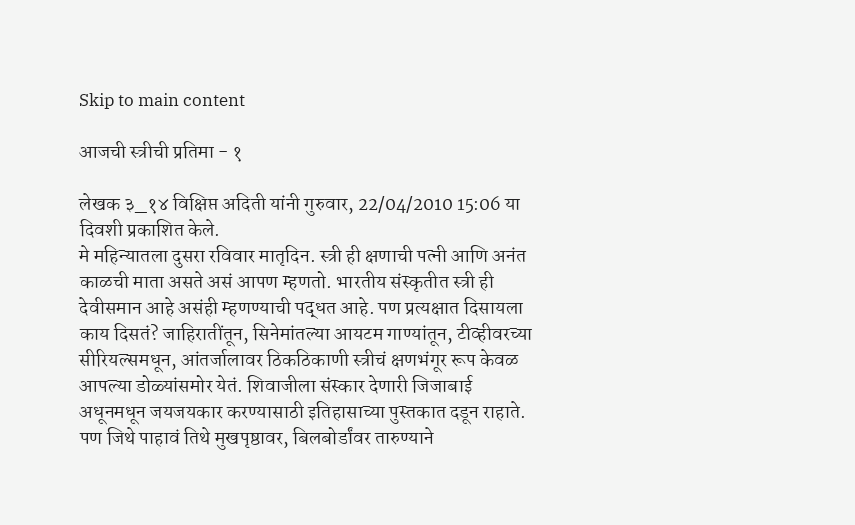Skip to main content

आजची स्त्रीची प्रतिमा - १

लेखक ३_१४ विक्षिप्त अदिती यांनी गुरुवार, 22/04/2010 15:06 या दिवशी प्रकाशित केले.
मे महिन्यातला दुसरा रविवार मातृदिन. स्त्री ही क्षणाची पत्नी आणि अनंत काळची माता असते असं आपण म्हणतो. भारतीय संस्कृतीत स्त्री ही देवीसमान आहे असंही म्हणण्याची पद्धत आहे. पण प्रत्यक्षात दिसायला काय दिसतं? जाहिरातींतून, सिनेमांतल्या आयटम गाण्यांतून, टीव्हीवरच्या सीरियल्समधून, आंतर्जालावर ठिकठिकाणी स्त्रीचं क्षणभंगूर रूप केवळ आपल्या डोळ्यांसमोर येतं. शिवाजीला संस्कार देणारी जिजाबाई अधूनमधून जयजयकार करण्यासाठी इतिहासाच्या पुस्तकात दडून राहाते. पण जिथे पाहावं तिथे मुखपृष्ठावर, बिलबोर्डांवर तारुण्याने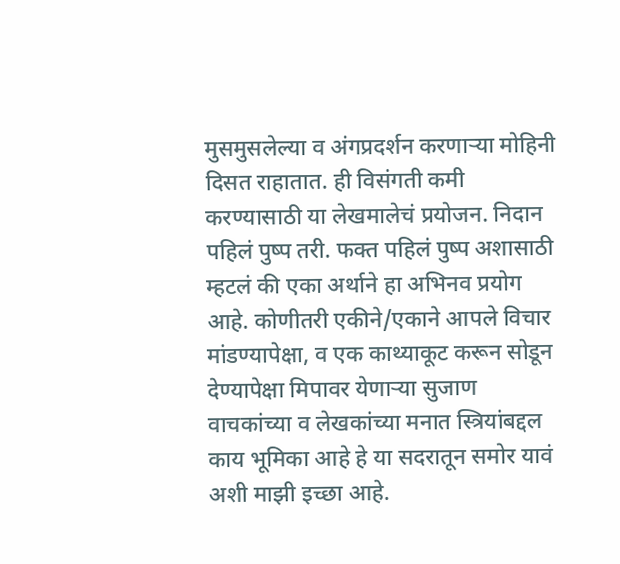मुसमुसलेल्या व अंगप्रदर्शन करणाऱ्या मोहिनी दिसत राहातात. ही विसंगती कमी करण्यासाठी या लेखमालेचं प्रयोजन. निदान पहिलं पुष्प तरी. फक्त पहिलं पुष्प अशासाठी म्हटलं की एका अर्थाने हा अभिनव प्रयोग आहे. कोणीतरी एकीने/एकाने आपले विचार मांडण्यापेक्षा, व एक काथ्याकूट करून सोडून देण्यापेक्षा मिपावर येणाऱ्या सुजाण वाचकांच्या व लेखकांच्या मनात स्त्रियांबद्दल काय भूमिका आहे हे या सदरातून समोर यावं अशी माझी इच्छा आहे.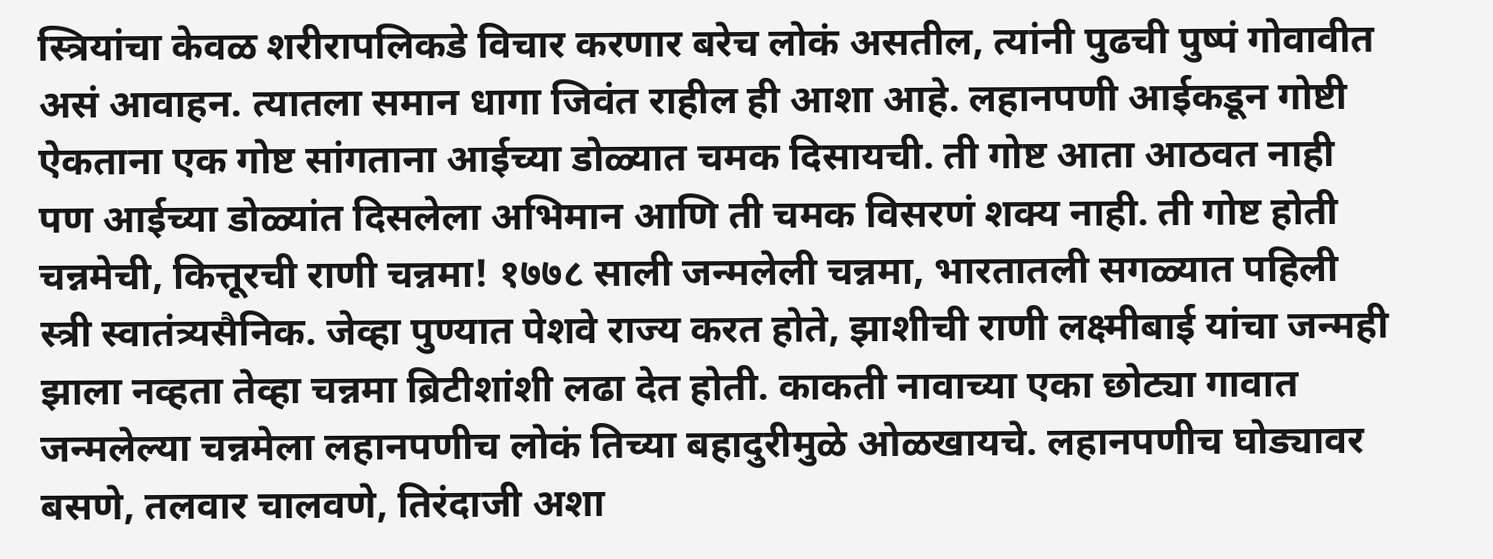स्त्रियांचा केवळ शरीरापलिकडे विचार करणार बरेच लोकं असतील, त्यांनी पुढची पुष्पं गोवावीत असं आवाहन. त्यातला समान धागा जिवंत राहील ही आशा आहे. लहानपणी आईकडून गोष्टी ऐकताना एक गोष्ट सांगताना आईच्या डोळ्यात चमक दिसायची. ती गोष्ट आता आठवत नाही पण आईच्या डोळ्यांत दिसलेला अभिमान आणि ती चमक विसरणं शक्य नाही. ती गोष्ट होती चन्नमेची, कित्तूरची राणी चन्नमा! १७७८ साली जन्मलेली चन्नमा, भारतातली सगळ्यात पहिली स्त्री स्वातंत्र्यसैनिक. जेव्हा पुण्यात पेशवे राज्य करत होते, झाशीची राणी लक्ष्मीबाई यांचा जन्मही झाला नव्हता तेव्हा चन्नमा ब्रिटीशांशी लढा देत होती. काकती नावाच्या एका छोट्या गावात जन्मलेल्या चन्नमेला लहानपणीच लोकं तिच्या बहादुरीमुळे ओळखायचे. लहानपणीच घोड्यावर बसणे, तलवार चालवणे, तिरंदाजी अशा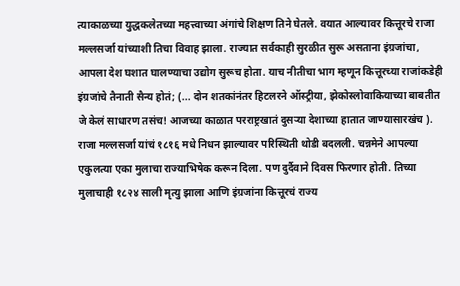त्याकाळच्या युद्धकलेतच्या महत्त्वाच्या अंगांचे शिक्षण तिने घेतले. वयात आल्यावर कित्तूरचे राजा मल्लसर्जा यांच्याशी तिचा विवाह झाला. राज्यात सर्वकाही सुरळीत सुरू असताना इंग्रजांचा, आपला देश घशात घालण्याचा उद्योग सुरूच होता. याच नीतीचा भाग म्हणून कित्तूरच्या राजांकडेही इंग्रजांचे तैनाती सैन्य होतं; (... दोन शतकांनंतर हिटलरने ऑस्ट्रीया, झेकोस्लोवाकियाच्या बाबतीत जे केलं साधारण तसंच! आजच्या काळात परराष्ट्रखातं दुसर्‍या देशाच्या हातात जाण्यासारखंच ). राजा मल्लसर्जा यांचं १८१६ मधे निधन झाल्यावर परिस्थिती थोडी बदलली. चन्नमेने आपल्या एकुलत्या एका मुलाचा राज्याभिषेक करून दिला. पण दुर्दैवाने दिवस फिरणार होती. तिच्या मुलाचाही १८२४ साली मृत्यु झाला आणि इंग्रजांना कित्तूरचं राज्य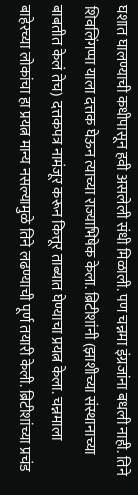घशात घालण्याची कधीपासून हवी असलेली संधी मिळाली. पण चन्नमा इंग्रजांना बधली नाही. तिने शिवलिंगप्पा याला दत्तक घेऊन त्याच्या राज्याभिषेक केला. ब्रिटीशांनी (झाशीच्या संस्थानाच्या बाबतीत केलं तेच) दत्तकपत्र नामंजूर करून कित्तूर ताब्यात घेण्याचा प्रयत्न केला. चन्नमाला बाहेरच्या लोकांचा हा प्रयत्न मान्य नसल्यामुळे तिने लढण्याची पूर्ण तयारी केली. ब्रिटीशांच्या प्रचंड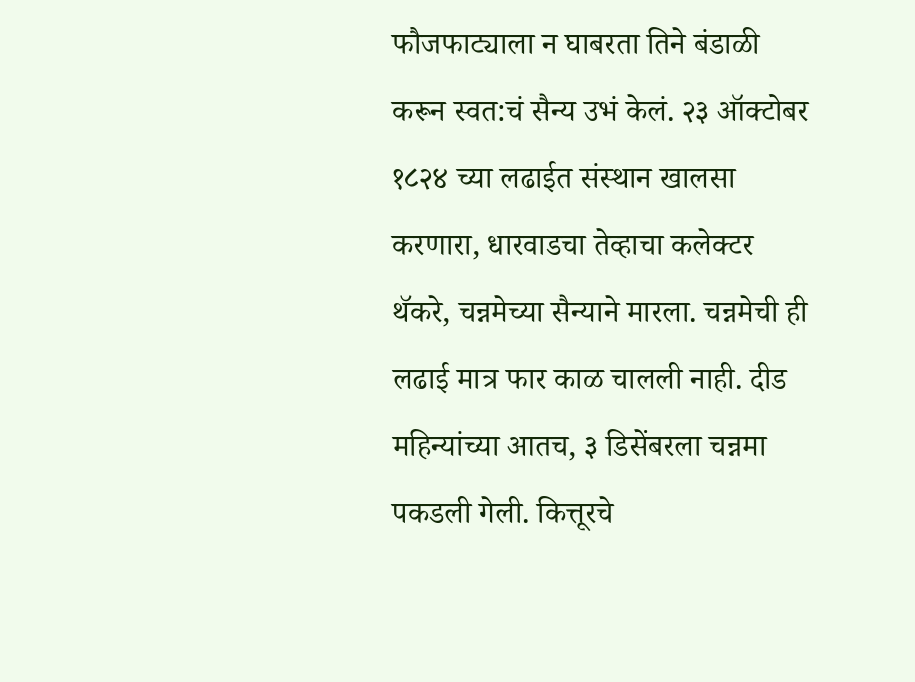फौजफाट्याला न घाबरता तिने बंडाळी करून स्वत:चं सैन्य उभं केलं. २३ ऑक्टोबर १८२४ च्या लढाईत संस्थान खालसा करणारा, धारवाडचा तेव्हाचा कलेक्टर थॅकरे, चन्नमेच्या सैन्याने मारला. चन्नमेची ही लढाई मात्र फार काळ चालली नाही. दीड महिन्यांच्या आतच, ३ डिसेंबरला चन्नमा पकडली गेली. कित्तूरचे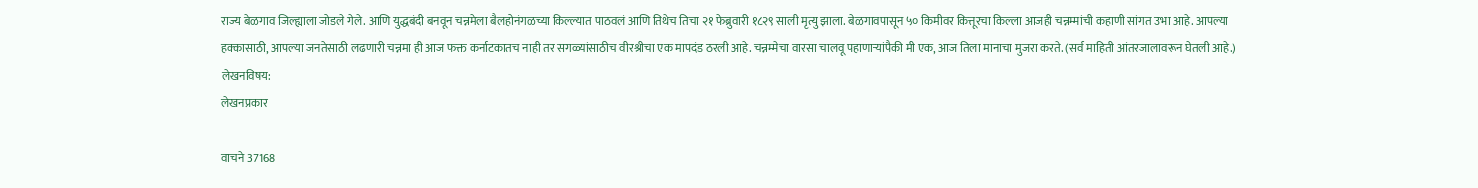राज्य बेळगाव जिल्ह्याला जोडले गेले. आणि युद्धबंदी बनवून चन्नमेला बैलहोनंगळच्या किल्ल्यात पाठवलं आणि तिथेच तिचा २१ फेब्रुवारी १८२९ साली मृत्यु झाला. बेळगावपासून ५० किमीवर कित्तूरचा किल्ला आजही चन्नम्मांची कहाणी सांगत उभा आहे. आपल्या हक्कासाठी, आपल्या जनतेसाठी लढणारी चन्नमा ही आज फक्त कर्नाटकातच नाही तर सगळ्यांसाठीच वीरश्रीचा एक मापदंड ठरली आहे. चन्नम्मेचा वारसा चालवू पहाणार्‍यांपैकी मी एक, आज तिला मानाचा मुजरा करते. (सर्व माहिती आंतरजालावरून घेतली आहे.)
लेखनविषय:
लेखनप्रकार

वाचने 37168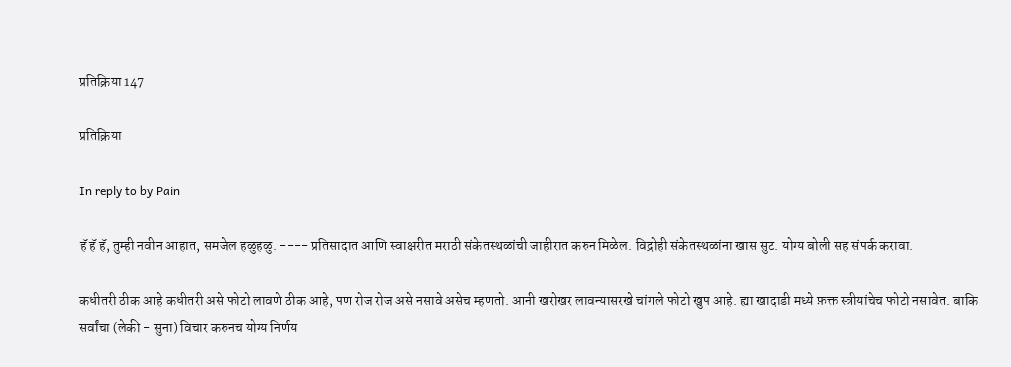प्रतिक्रिया 147

प्रतिक्रिया

In reply to by Pain

हॅ हॅ हॅ, तुम्ही नवीन आहात, समजेल हळुहळु. ---- प्रतिसादात आणि स्वाक्षरीत मराठी संकेतस्थळांची जाहीरात करुन मिळेल. विद्रोही संकेतस्थळांना खास सुट. योग्य बोली सह संपर्क करावा.

कधीतरी ठीक आहे कधीतरी असे फोटो लावणे ठीक आहे, पण रोज रोज असे नसावे असेच म्हणतो. आनी खरोखर लावन्यासरखे चांगले फोटो खुप आहे. ह्या खादाडी मध्ये फ़क्त स्त्रीयांचेच फोटो नसावेत. बाकि सर्वांचा (लेकी - सुना) विचार करुनच योग्य निर्णय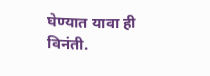घेण्यात यावा ही विनंती.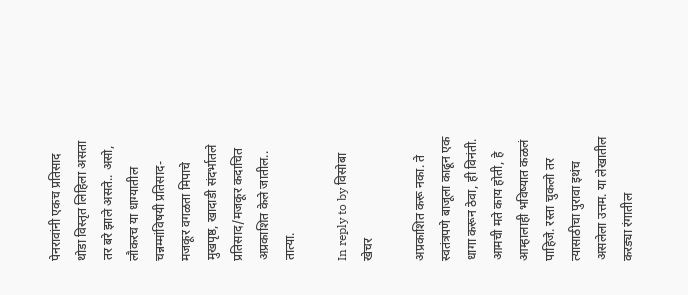पेनरावांनी एकच प्रतिसाद थोडा विस्तृत लिहिला असता तर बरे झाले असते.. असो, लौकरच या धाग्यातील चन्नम्मांविषयी प्रतिसाद-मजकूर वगळता मिपाचे मुखपृष्ठ, खादाडी संदर्भातले प्रतिसाद/मजकूर कदाचित अप्रकाशित केले जातील.. तात्या.

In reply to by विसोबा खेचर

अप्रकाशित करू नका. ते स्वतंत्रपणे बाजूला काढून एक धागा करून ठेवा, ही विनंती. आमची मते काय होती, हे आम्हालाही भविष्यात कळलं पाहिजे. रस्ता चुकलो तर त्यासाठीचा पुरावा इथंच असलेला उत्तम. या लेखातील करड्या रंगातील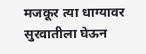मजकूर त्या धाग्यावर सुरवातीला घेऊन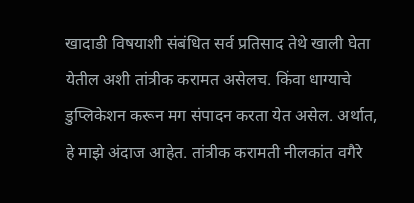खादाडी विषयाशी संबंधित सर्व प्रतिसाद तेथे खाली घेता येतील अशी तांत्रीक करामत असेलच. किंवा धाग्याचे डुप्लिकेशन करून मग संपादन करता येत असेल. अर्थात, हे माझे अंदाज आहेत. तांत्रीक करामती नीलकांत वगैरे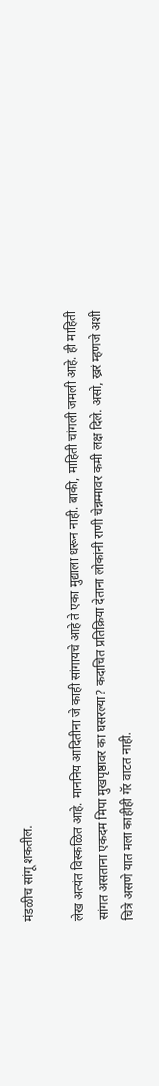मंडळीच सांगू शकतील.

लेख अत्यंत विस्कळित आहे. माननिय आदितीना जे काही सांगायचे आहे ते एका मुद्याला धरून नाही. बाकी, माहिती चांगली जमली आहे. ही माहिती सांगत असताना एकदम मिपा मुखपृष्ठावर का घसरल्या? कदाचित प्रतिक्रिया देताना लोकांनी राणी चेन्नम्मावर कमी लक्ष दिले. असो, ख्ररं म्हणजे अशी चित्रे असणे यात मला काहीही गॅर वाटत नाही.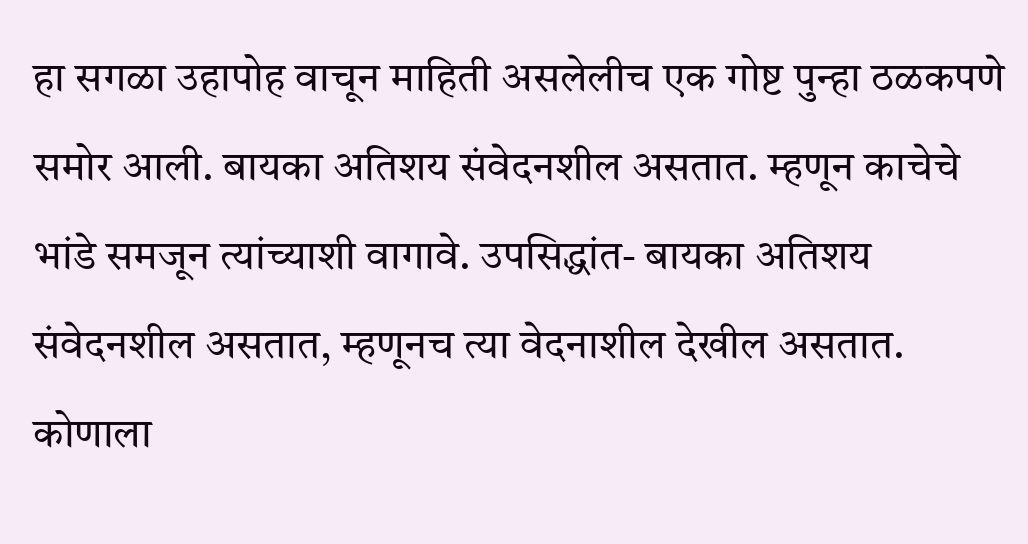हा सगळा उहापोह वाचून माहिती असलेलीच एक गोष्ट पुन्हा ठळकपणे समोर आली. बायका अतिशय संवेदनशील असतात. म्हणून काचेचे भांडे समजून त्यांच्याशी वागावे. उपसिद्धांत- बायका अतिशय संवेदनशील असतात, म्हणूनच त्या वेदनाशील देखील असतात. कोणाला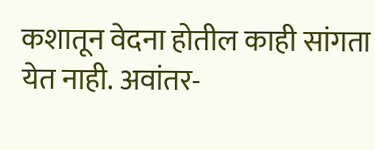कशातून वेदना होतील काही सांगता येत नाही. अवांतर-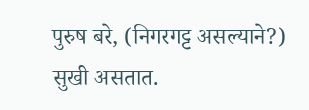पुरुष बरे, (निगरगट्ट असल्याने?) सुखी असतात.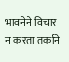भावनेने विचार न करता तर्काने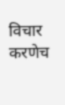विचार करणेच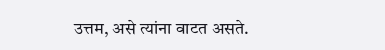उत्तम, असे त्यांना वाटत असते.